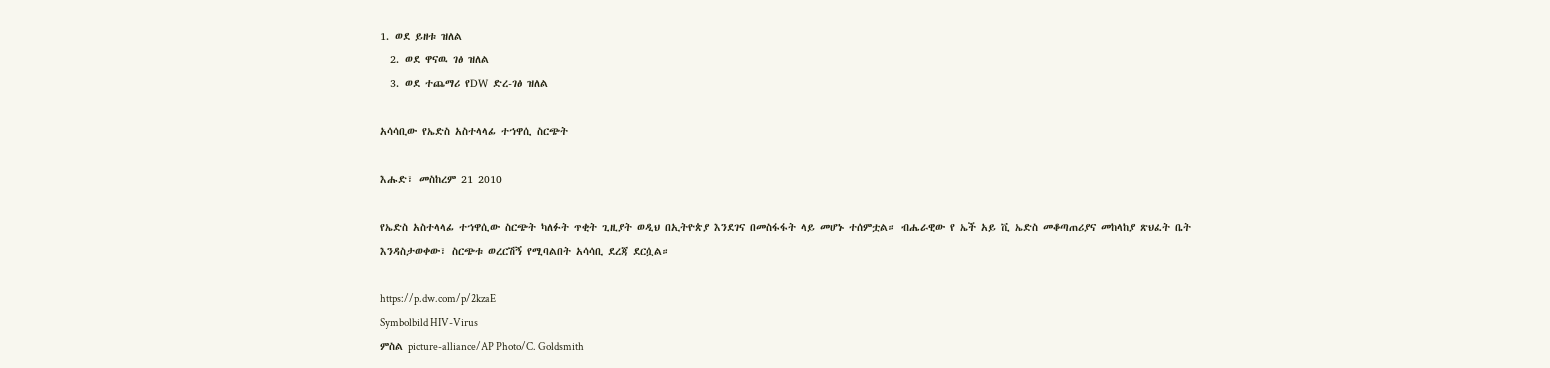1. ወደ ይዘቱ ዝለል
  2. ወደ ዋናዉ ገፅ ዝለል
  3. ወደ ተጨማሪ የDW ድረ-ገፅ ዝለል

አሳሳቢው የኤድስ አስተላላፊ ተኀዋሲ ስርጭት

እሑድ፣ መስከረም 21 2010

የኤድስ አስተላላፊ ተኀዋሲው ስርጭት ካለፉት ጥቂት ጊዚያት ወዲህ በኢትዮጵያ እንደገና በመስፋፋት ላይ መሆኑ ተሰምቷል። ብሔራዊው የ ኤች አይ ቪ ኤድስ መቆጣጠሪያና መከላከያ ጽህፈት ቤት እንዳስታወቀው፣ ስርጭቱ ወረርሽኝ የሚባልበት አሳሳቢ ደረጃ ደርሷል።

https://p.dw.com/p/2kzaE
Symbolbild HIV-Virus
ምስል picture-alliance/AP Photo/C. Goldsmith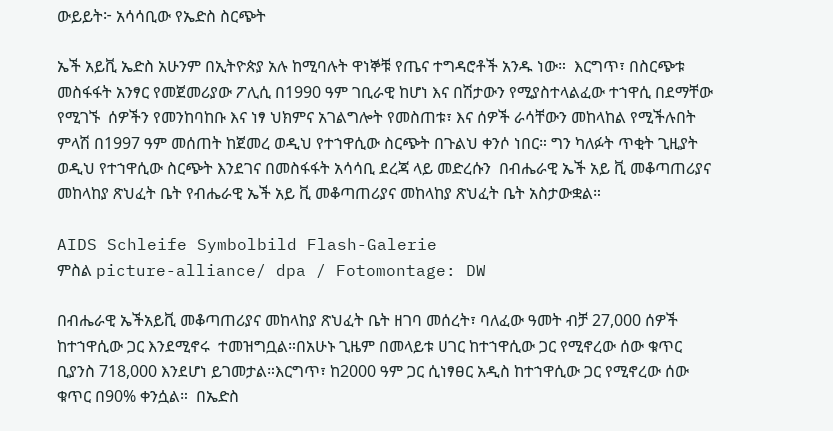ውይይት፦ አሳሳቢው የኤድስ ስርጭት

ኤች አይቪ ኤድስ አሁንም በኢትዮጵያ አሉ ከሚባሉት ዋነኞቹ የጤና ተግዳሮቶች አንዱ ነው።  እርግጥ፣ በስርጭቱ መስፋፋት አንፃር የመጀመሪያው ፖሊሲ በ1990 ዓም ገቢራዊ ከሆነ እና በሽታውን የሚያስተላልፈው ተኀዋሲ በደማቸው የሚገኙ  ሰዎችን የመንከባከቡ እና ነፃ ህክምና አገልግሎት የመስጠቱ፣ እና ሰዎች ራሳቸውን መከላከል የሚችሉበት ምላሽ በ1997 ዓም መሰጠት ከጀመረ ወዲህ የተኀዋሲው ስርጭት በጉልህ ቀንሶ ነበር። ግን ካለፉት ጥቂት ጊዚያት ወዲህ የተኀዋሲው ስርጭት እንደገና በመስፋፋት አሳሳቢ ደረጃ ላይ መድረሱን  በብሔራዊ ኤች አይ ቪ መቆጣጠሪያና መከላከያ ጽህፈት ቤት የብሔራዊ ኤች አይ ቪ መቆጣጠሪያና መከላከያ ጽህፈት ቤት አስታውቋል።

AIDS Schleife Symbolbild Flash-Galerie
ምስል picture-alliance/ dpa / Fotomontage: DW

በብሔራዊ ኤችአይቪ መቆጣጠሪያና መከላከያ ጽህፈት ቤት ዘገባ መሰረት፣ ባለፈው ዓመት ብቻ 27,000 ሰዎች ከተኀዋሲው ጋር እንደሚኖሩ  ተመዝግቧል።በአሁኑ ጊዜም በመላይቱ ሀገር ከተኀዋሲው ጋር የሚኖረው ሰው ቁጥር ቢያንስ 718,000 እንደሆነ ይገመታል።እርግጥ፣ ከ2000 ዓም ጋር ሲነፃፀር አዲስ ከተኀዋሲው ጋር የሚኖረው ሰው ቁጥር በ90% ቀንሷል።  በኤድስ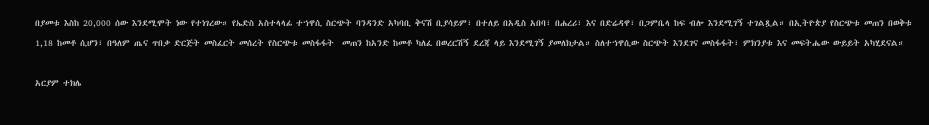በያመቱ እስከ 20,000 ሰው እንደሚሞት ነው የተነገረው። የኤድስ አስተላላፊ ተኀዋሲ ስርጭት ባንዳንድ አካባቢ ቅናሽ ቢያሳይም፣ በተለይ በአዲስ አበባ፣ በሐረሪ፣ እና በድሬዳዋ፣ በጋምቤላ ከፍ ብሎ እንደሚገኝ ተገልጿል። በኢትዮጵያ የስርጭቱ መጠን በወቅቱ 1,18 ከመቶ ሲሆን፣ በዓለም ጤና ጥበቃ ድርጅት መስፈርት መሰረት የስርጭቱ መስፋፋት  መጠን ከአንድ ከመቶ ካለፈ በወረርሽኝ ደረጃ ላይ እንደሚገኝ ያመለክታል። ስለተኀዋሲው ስርጭት እንደገና መስፋፋት፣ ምክንያቱ እና መፍትሔው ውይይት አካሂደናል።

አርያም ተክሌ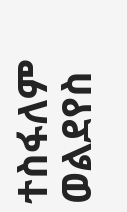ተስፋለም ወልደየስ